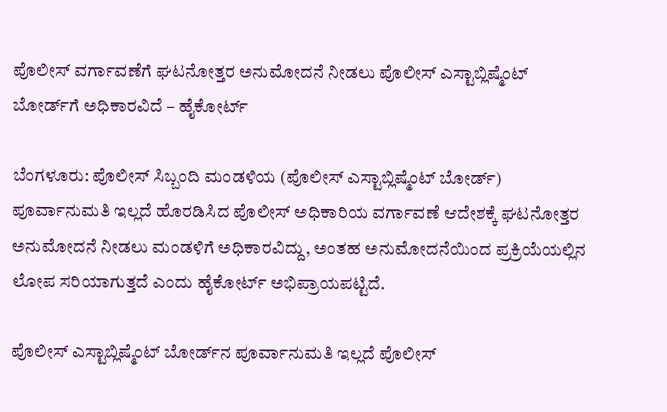ಪೊಲೀಸ್ ವರ್ಗಾವಣೆಗೆ ಘಟನೋತ್ತರ ಅನುಮೋದನೆ ನೀಡಲು ಪೊಲೀಸ್ ಎಸ್ಟಾಬ್ಲಿಷ್ಮೆಂಟ್ ಬೋರ್ಡ್‌ಗೆ ಅಧಿಕಾರವಿದೆ – ಹೈಕೋರ್ಟ್

ಬೆಂಗಳೂರು: ಪೊಲೀಸ್‌ ಸಿಬ್ಬಂದಿ ಮಂಡಳಿಯ (ಪೊಲೀಸ್ ಎಸ್ಟಾಬ್ಲಿಷ್ಮೆಂಟ್ ಬೋರ್ಡ್‌) ಪೂರ್ವಾನುಮತಿ ಇಲ್ಲದೆ ಹೊರಡಿಸಿದ ಪೊಲೀಸ್‌ ಅಧಿಕಾರಿಯ ವರ್ಗಾವಣೆ ಆದೇಶಕ್ಕೆ ಘಟನೋತ್ತರ ಅನುಮೋದನೆ ನೀಡಲು ಮಂಡಳಿಗೆ ಅಧಿಕಾರವಿದ್ದು, ಅಂತಹ ಅನುಮೋದನೆಯಿಂದ ಪ್ರಕ್ರಿಯೆಯಲ್ಲಿನ ಲೋಪ ಸರಿಯಾಗುತ್ತದೆ ಎಂದು ಹೈಕೋರ್ಟ್‌ ಅಭಿಪ್ರಾಯಪಟ್ಟಿದೆ.

ಪೊಲೀಸ್ ಎಸ್ಟಾಬ್ಲಿಷ್ಮೆಂಟ್ ಬೋರ್ಡ್‌ನ ಪೂರ್ವಾನುಮತಿ ಇಲ್ಲದೆ ಪೊಲೀಸ್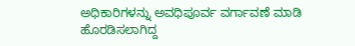ಅಧಿಕಾರಿಗಳನ್ನು ಅವಧಿಪೂರ್ವ ವರ್ಗಾವಣೆ ಮಾಡಿ ಹೊರಡಿಸಲಾಗಿದ್ದ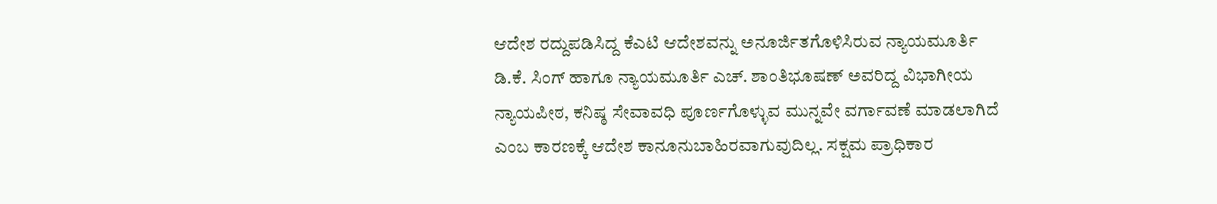ಆದೇಶ ರದ್ದುಪಡಿಸಿದ್ದ ಕೆಎಟಿ ಆದೇಶವನ್ನು ಅನೂರ್ಜಿತಗೊಳಿಸಿರುವ ನ್ಯಾಯಮೂರ್ತಿ ಡಿ.ಕೆ. ಸಿಂಗ್‌ ಹಾಗೂ ನ್ಯಾಯಮೂರ್ತಿ ಎಚ್‌. ಶಾಂತಿಭೂಷಣ್‌ ಅವರಿದ್ದ ವಿಭಾಗೀಯ ನ್ಯಾಯಪೀಠ, ಕನಿಷ್ಠ ಸೇವಾವಧಿ ಪೂರ್ಣಗೊಳ್ಳುವ ಮುನ್ನವೇ ವರ್ಗಾವಣೆ ಮಾಡಲಾಗಿದೆ ಎಂಬ ಕಾರಣಕ್ಕೆ ಆದೇಶ ಕಾನೂನುಬಾಹಿರವಾಗುವುದಿಲ್ಲ. ಸಕ್ಷಮ ಪ್ರಾಧಿಕಾರ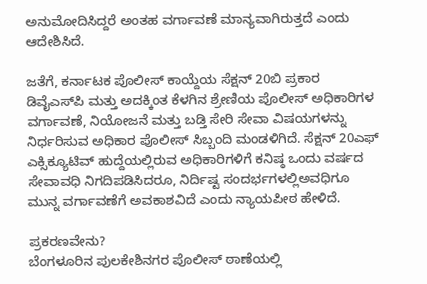ಅನುಮೋದಿಸಿದ್ದರೆ ಅಂತಹ ವರ್ಗಾವಣೆ ಮಾನ್ಯವಾಗಿರುತ್ತದೆ ಎಂದು ಆದೇಶಿಸಿದೆ.

ಜತೆಗೆ, ಕರ್ನಾಟಕ ಪೊಲೀಸ್ ಕಾಯ್ದೆಯ ಸೆಕ್ಷನ್‌ 20ಬಿ ಪ್ರಕಾರ ಡಿವೈಎಸ್‌ಪಿ ಮತ್ತು ಅದಕ್ಕಿಂತ ಕೆಳಗಿನ ಶ್ರೇಣಿಯ ಪೊಲೀಸ್‌ ಅಧಿಕಾರಿಗಳ ವರ್ಗಾವಣೆ, ನಿಯೋಜನೆ ಮತ್ತು ಬಡ್ತಿ ಸೇರಿ ಸೇವಾ ವಿಷಯಗಳನ್ನು ನಿರ್ಧರಿಸುವ ಅಧಿಕಾರ ಪೊಲೀಸ್‌ ಸಿಬ್ಬಂದಿ ಮಂಡಳಿಗಿದೆ. ಸೆಕ್ಷನ್‌ 20ಎಫ್‌ ಎಕ್ಸಿಕ್ಯೂಟಿವ್‌ ಹುದ್ದೆಯಲ್ಲಿರುವ ಅಧಿಕಾರಿಗಳಿಗೆ ಕನಿಷ್ಠ ಒಂದು ವರ್ಷದ ಸೇವಾವಧಿ ನಿಗದಿಪಡಿಸಿದರೂ, ನಿರ್ದಿಷ್ಟ ಸಂದರ್ಭಗಳಲ್ಲಿಅವಧಿಗೂ ಮುನ್ನ ವರ್ಗಾವಣೆಗೆ ಅವಕಾಶವಿದೆ ಎಂದು ನ್ಯಾಯಪೀಠ ಹೇಳಿದೆ.

ಪ್ರಕರಣವೇನು?
ಬೆಂಗಳೂರಿನ ಪುಲಕೇಶಿನಗರ ಪೊಲೀಸ್‌ ಠಾಣೆಯಲ್ಲಿ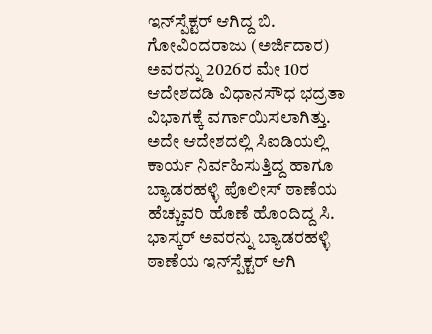ಇನ್‌ಸ್ಪೆಕ್ಟರ್‌ ಆಗಿದ್ದ ಬಿ. ಗೋವಿಂದರಾಜು (ಅರ್ಜಿದಾರ) ಅವರನ್ನು 2026ರ ಮೇ 10ರ ಆದೇಶದಡಿ ವಿಧಾನಸೌಧ ಭದ್ರತಾ ವಿಭಾಗಕ್ಕೆ ವರ್ಗಾಯಿಸಲಾಗಿತ್ತು. ಅದೇ ಆದೇಶದಲ್ಲಿ ಸಿಐಡಿಯಲ್ಲಿ ಕಾರ್ಯ ನಿರ್ವಹಿಸುತ್ತಿದ್ದ ಹಾಗೂ ಬ್ಯಾಡರಹಳ್ಳಿ ಪೊಲೀಸ್ ಠಾಣೆಯ ಹೆಚ್ಚುವರಿ ಹೊಣೆ ಹೊಂದಿದ್ದ ಸಿ. ಭಾಸ್ಕರ್‌ ಅವರನ್ನು ಬ್ಯಾಡರಹಳ್ಳಿ ಠಾಣೆಯ ಇನ್‌ಸ್ಪೆಕ್ಟರ್‌ ಆಗಿ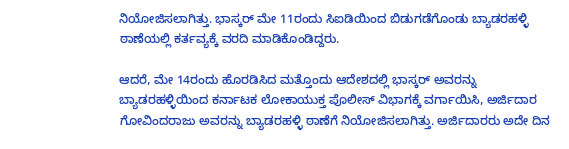ನಿಯೋಜಿಸಲಾಗಿತ್ತು. ಭಾಸ್ಕರ್‌ ಮೇ 11ರಂದು ಸಿಐಡಿಯಿಂದ ಬಿಡುಗಡೆಗೊಂಡು ಬ್ಯಾಡರಹಳ್ಳಿ ಠಾಣೆಯಲ್ಲಿ ಕರ್ತವ್ಯಕ್ಕೆ ವರದಿ ಮಾಡಿಕೊಂಡಿದ್ದರು.

ಆದರೆ, ಮೇ 14ರಂದು ಹೊರಡಿಸಿದ ಮತ್ತೊಂದು ಆದೇಶದಲ್ಲಿ ಭಾಸ್ಕರ್ ಅವರನ್ನು ಬ್ಯಾಡರಹಳ್ಳಿಯಿಂದ ಕರ್ನಾಟಕ ಲೋಕಾಯುಕ್ತ ಪೊಲೀಸ್‌ ವಿಭಾಗಕ್ಕೆ ವರ್ಗಾಯಿಸಿ, ಅರ್ಜಿದಾರ ಗೋವಿಂದರಾಜು ಅವರನ್ನು ಬ್ಯಾಡರಹಳ್ಳಿ ಠಾಣೆಗೆ ನಿಯೋಜಿಸಲಾಗಿತ್ತು. ಅರ್ಜಿದಾರರು ಅದೇ ದಿನ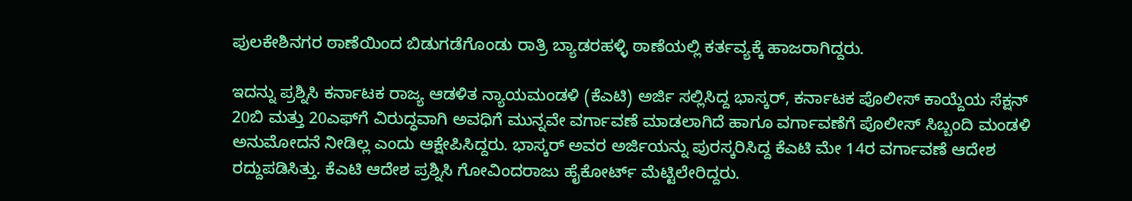ಪುಲಕೇಶಿನಗರ ಠಾಣೆಯಿಂದ ಬಿಡುಗಡೆಗೊಂಡು ರಾತ್ರಿ ಬ್ಯಾಡರಹಳ್ಳಿ ಠಾಣೆಯಲ್ಲಿ ಕರ್ತವ್ಯಕ್ಕೆ ಹಾಜರಾಗಿದ್ದರು.

ಇದನ್ನು ಪ್ರಶ್ನಿಸಿ ಕರ್ನಾಟಕ ರಾಜ್ಯ ಆಡಳಿತ ನ್ಯಾಯಮಂಡಳಿ (ಕೆಎಟಿ) ಅರ್ಜಿ ಸಲ್ಲಿಸಿದ್ದ ಭಾಸ್ಕರ್‌, ಕರ್ನಾಟಕ ಪೊಲೀಸ್‌ ಕಾಯ್ದೆಯ ಸೆಕ್ಷನ್‌ 20ಬಿ ಮತ್ತು 20ಎಫ್‌ಗೆ ವಿರುದ್ಧವಾಗಿ ಅವಧಿಗೆ ಮುನ್ನವೇ ವರ್ಗಾವಣೆ ಮಾಡಲಾಗಿದೆ ಹಾಗೂ ವರ್ಗಾವಣೆಗೆ ಪೊಲೀಸ್‌ ಸಿಬ್ಬಂದಿ ಮಂಡಳಿ ಅನುಮೋದನೆ ನೀಡಿಲ್ಲ ಎಂದು ಆಕ್ಷೇಪಿಸಿದ್ದರು. ಭಾಸ್ಕರ್ ಅವರ ಅರ್ಜಿಯನ್ನು ಪುರಸ್ಕರಿಸಿದ್ದ ಕೆಎಟಿ ಮೇ 14ರ ವರ್ಗಾವಣೆ ಆದೇಶ ರದ್ದುಪಡಿಸಿತ್ತು. ಕೆಎಟಿ ಆದೇಶ ಪ್ರಶ್ನಿಸಿ ಗೋವಿಂದರಾಜು ಹೈಕೋರ್ಟ್‌ ಮೆಟ್ಟಿಲೇರಿದ್ದರು.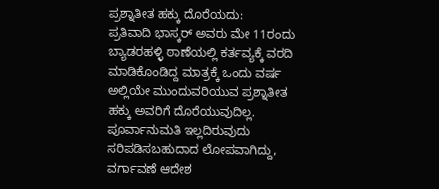ಪ್ರಶ್ನಾತೀತ ಹಕ್ಕು ದೊರೆಯದು:
ಪ್ರತಿವಾದಿ ಭಾಸ್ಕರ್‌ ಅವರು ಮೇ 11ರಂದು ಬ್ಯಾಡರಹಳ್ಳಿ ಠಾಣೆಯಲ್ಲಿ ಕರ್ತವ್ಯಕ್ಕೆ ವರದಿ ಮಾಡಿಕೊಂಡಿದ್ದ ಮಾತ್ರಕ್ಕೆ ಒಂದು ವರ್ಷ ಅಲ್ಲಿಯೇ ಮುಂದುವರಿಯುವ ಪ್ರಶ್ನಾತೀತ ಹಕ್ಕು ಅವರಿಗೆ ದೊರೆಯುವುದಿಲ್ಲ. ಪೂರ್ವಾನುಮತಿ ಇಲ್ಲದಿರುವುದು ಸರಿಪಡಿಸಬಹುದಾದ ಲೋಪವಾಗಿದ್ದು, ವರ್ಗಾವಣೆ ಆದೇಶ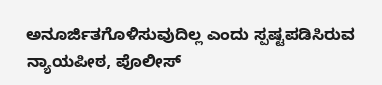ಅನೂರ್ಜಿತಗೊಳಿಸುವುದಿಲ್ಲ ಎಂದು ಸ್ಪಷ್ಟಪಡಿಸಿರುವ ನ್ಯಾಯಪೀಠ, ಪೊಲೀಸ್‌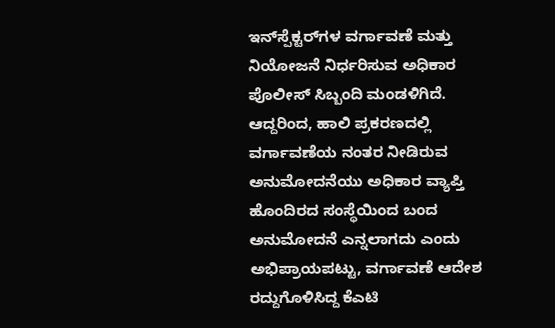ಇನ್‌ಸ್ಪೆಕ್ಟರ್‌ಗಳ ವರ್ಗಾವಣೆ ಮತ್ತು ನಿಯೋಜನೆ ನಿರ್ಧರಿಸುವ ಅಧಿಕಾರ ಪೊಲೀಸ್‌ ಸಿಬ್ಬಂದಿ ಮಂಡಳಿಗಿದೆ. ಆದ್ದರಿಂದ, ಹಾಲಿ ಪ್ರಕರಣದಲ್ಲಿ ವರ್ಗಾವಣೆಯ ನಂತರ ನೀಡಿರುವ ಅನುಮೋದನೆಯು ಅಧಿಕಾರ ವ್ಯಾಪ್ತಿ ಹೊಂದಿರದ ಸಂಸ್ಥೆಯಿಂದ ಬಂದ ಅನುಮೋದನೆ ಎನ್ನಲಾಗದು ಎಂದು ಅಭಿಪ್ರಾಯಪಟ್ಟು, ವರ್ಗಾವಣೆ ಆದೇಶ ರದ್ದುಗೊಳಿಸಿದ್ದ ಕೆಎಟಿ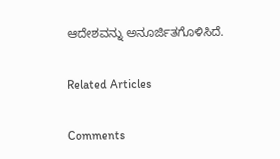ಆದೇಶವನ್ನು ಅನೂರ್ಜಿತಗೊಳಿಸಿದೆ.

Related Articles

Comments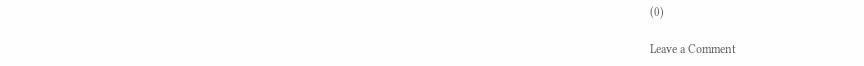(0)

Leave a Comment